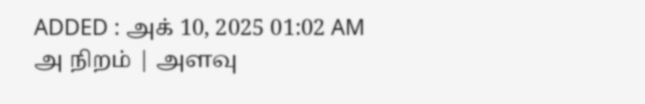ADDED : அக் 10, 2025 01:02 AM
அ நிறம் | அளவு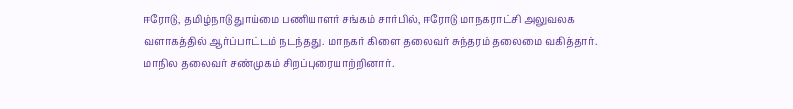ஈரோடு, தமிழ்நாடு துாய்மை பணியாளர் சங்கம் சார்பில், ஈரோடு மாநகராட்சி அலுவலக வளாகத்தில் ஆர்ப்பாட்டம் நடந்தது. மாநகர் கிளை தலைவர் சுந்தரம் தலைமை வகித்தார்.
மாநில தலைவர் சண்முகம் சிறப்புரையாற்றினார்.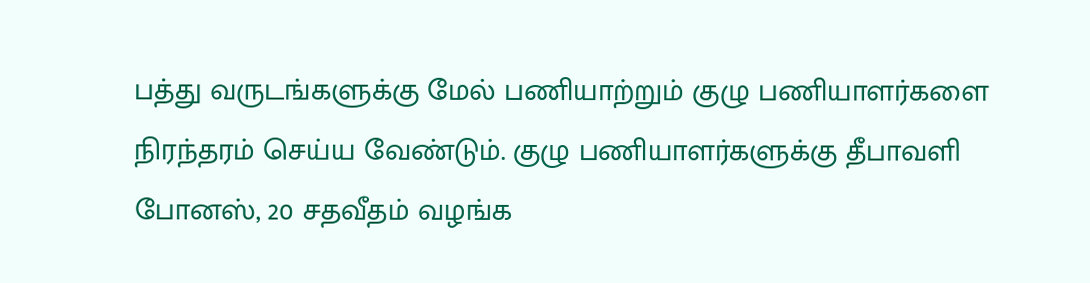பத்து வருடங்களுக்கு மேல் பணியாற்றும் குழு பணியாளர்களை நிரந்தரம் செய்ய வேண்டும். குழு பணியாளர்களுக்கு தீபாவளி போனஸ், 20 சதவீதம் வழங்க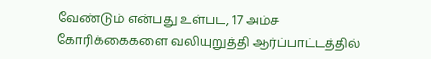வேண்டும் என்பது உள்பட, 17 அம்ச கோரிக்கைகளை வலியுறுத்தி ஆர்ப்பாட்டத்தில்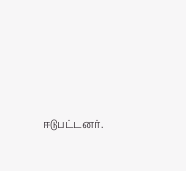ஈடுபட்டனர்.